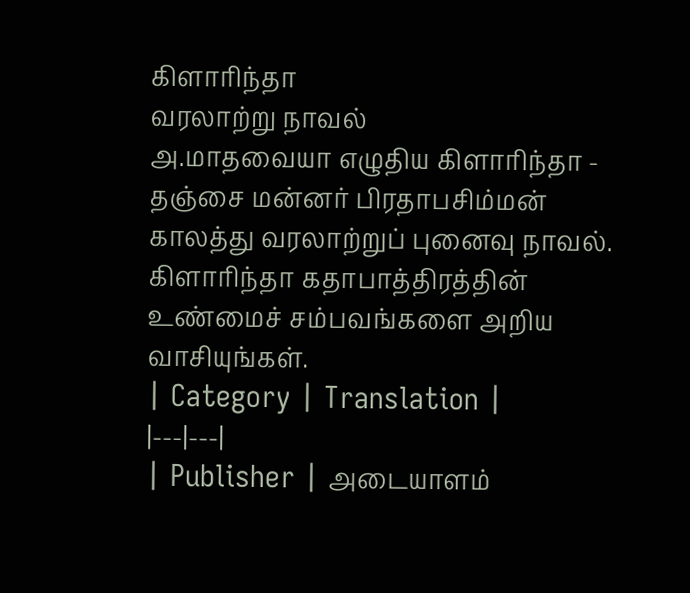கிளாரிந்தா
வரலாற்று நாவல்
அ.மாதவையா எழுதிய கிளாரிந்தா - தஞ்சை மன்னர் பிரதாபசிம்மன் காலத்து வரலாற்றுப் புனைவு நாவல். கிளாரிந்தா கதாபாத்திரத்தின் உண்மைச் சம்பவங்களை அறிய வாசியுங்கள்.
| Category | Translation |
|---|---|
| Publisher | அடையாளம்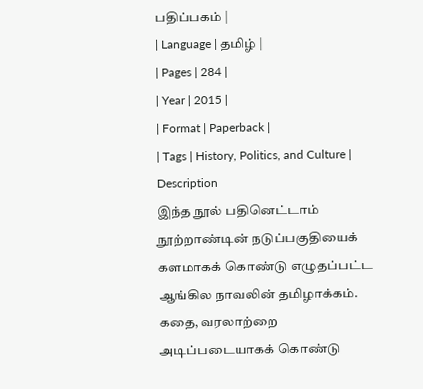பதிப்பகம் |
| Language | தமிழ் |
| Pages | 284 |
| Year | 2015 |
| Format | Paperback |
| Tags | History, Politics, and Culture |
Description
இந்த நூல் பதினெட்டாம் நூற்றாண்டின் நடுப்பகுதியைக் களமாகக் கொண்டு எழுதப்பட்ட ஆங்கில நாவலின் தமிழாக்கம். கதை, வரலாற்றை அடிப்படையாகக் கொண்டு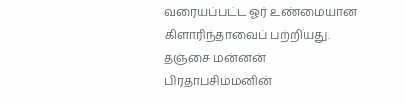வரையப்பட்ட ஓர் உண்மையான கிளாரிந்தாவைப் பற்றியது. தஞ்சை மன்னன் பிரதாபசிம்மனின்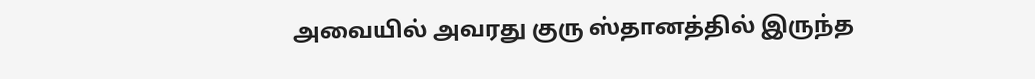அவையில் அவரது குரு ஸ்தானத்தில் இருந்த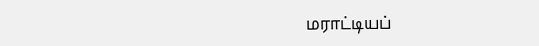மராட்டியப்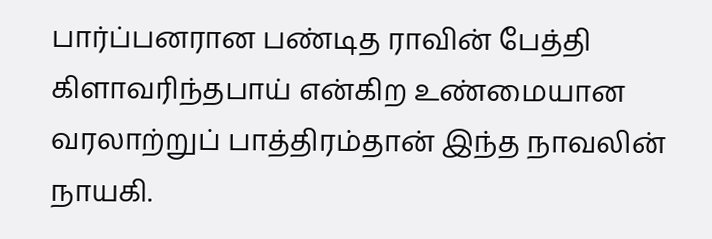பார்ப்பனரான பண்டித ராவின் பேத்தி கிளாவரிந்தபாய் என்கிற உண்மையான வரலாற்றுப் பாத்திரம்தான் இந்த நாவலின் நாயகி.